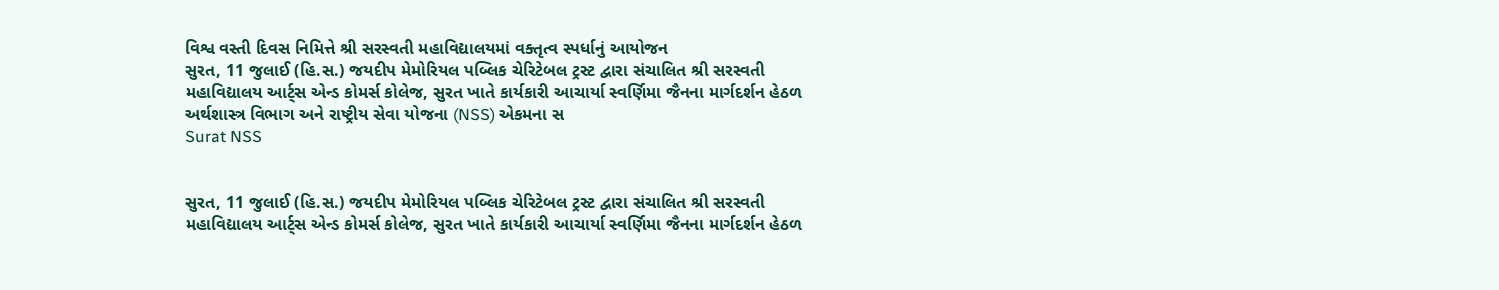વિશ્વ વસ્તી દિવસ નિમિત્તે શ્રી સરસ્વતી મહાવિદ્યાલયમાં વક્તૃત્વ સ્પર્ધાનું આયોજન
સુરત, 11 જુલાઈ (હિ.સ.) જયદીપ મેમોરિયલ પબ્લિક ચેરિટેબલ ટ્રસ્ટ દ્વારા સંચાલિત શ્રી સરસ્વતી મહાવિદ્યાલય આર્ટ્સ એન્ડ કોમર્સ કોલેજ, સુરત ખાતે કાર્યકારી આચાર્યા સ્વર્ણિમા જૈનના માર્ગદર્શન હેઠળ અર્થશાસ્ત્ર વિભાગ અને રાષ્ટ્રીય સેવા યોજના (NSS) એકમના સ
Surat NSS


સુરત, 11 જુલાઈ (હિ.સ.) જયદીપ મેમોરિયલ પબ્લિક ચેરિટેબલ ટ્રસ્ટ દ્વારા સંચાલિત શ્રી સરસ્વતી મહાવિદ્યાલય આર્ટ્સ એન્ડ કોમર્સ કોલેજ, સુરત ખાતે કાર્યકારી આચાર્યા સ્વર્ણિમા જૈનના માર્ગદર્શન હેઠળ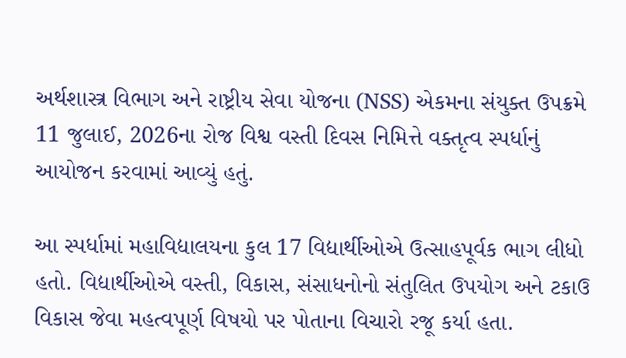અર્થશાસ્ત્ર વિભાગ અને રાષ્ટ્રીય સેવા યોજના (NSS) એકમના સંયુક્ત ઉપક્રમે 11 જુલાઈ, 2026ના રોજ વિશ્વ વસ્તી દિવસ નિમિત્તે વક્તૃત્વ સ્પર્ધાનું આયોજન કરવામાં આવ્યું હતું.

આ સ્પર્ધામાં મહાવિદ્યાલયના કુલ 17 વિદ્યાર્થીઓએ ઉત્સાહપૂર્વક ભાગ લીધો હતો. વિદ્યાર્થીઓએ વસ્તી, વિકાસ, સંસાધનોનો સંતુલિત ઉપયોગ અને ટકાઉ વિકાસ જેવા મહત્વપૂર્ણ વિષયો પર પોતાના વિચારો રજૂ કર્યા હતા.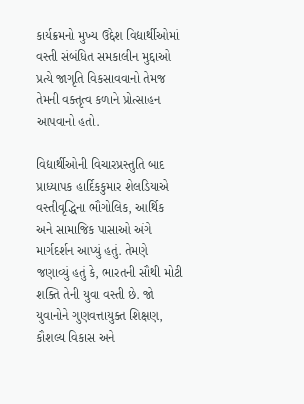કાર્યક્રમનો મુખ્ય ઉદ્દેશ વિદ્યાર્થીઓમાં વસ્તી સંબંધિત સમકાલીન મુદ્દાઓ પ્રત્યે જાગૃતિ વિકસાવવાનો તેમજ તેમની વક્તૃત્વ કળાને પ્રોત્સાહન આપવાનો હતો.

વિદ્યાર્થીઓની વિચારપ્રસ્તુતિ બાદ પ્રાધ્યાપક હાર્દિકકુમાર શેલડિયાએ વસ્તીવૃદ્ધિના ભૌગોલિક, આર્થિક અને સામાજિક પાસાઓ અંગે માર્ગદર્શન આપ્યું હતું. તેમણે જણાવ્યું હતું કે, ભારતની સૌથી મોટી શક્તિ તેની યુવા વસ્તી છે. જો યુવાનોને ગુણવત્તાયુક્ત શિક્ષણ, કૌશલ્ય વિકાસ અને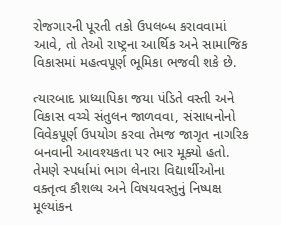રોજગારની પૂરતી તકો ઉપલબ્ધ કરાવવામાં આવે, તો તેઓ રાષ્ટ્રના આર્થિક અને સામાજિક વિકાસમાં મહત્વપૂર્ણ ભૂમિકા ભજવી શકે છે.

ત્યારબાદ પ્રાધ્યાપિકા જયા પંડિતે વસ્તી અને વિકાસ વચ્ચે સંતુલન જાળવવા, સંસાધનોનો વિવેકપૂર્ણ ઉપયોગ કરવા તેમજ જાગૃત નાગરિક બનવાની આવશ્યકતા પર ભાર મૂક્યો હતો. તેમણે સ્પર્ધામાં ભાગ લેનારા વિદ્યાર્થીઓના વક્તૃત્વ કૌશલ્ય અને વિષયવસ્તુનું નિષ્પક્ષ મૂલ્યાંકન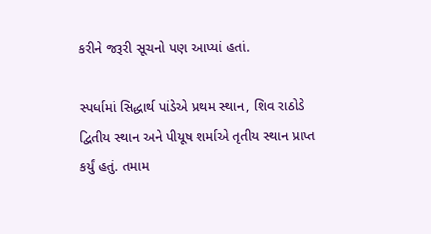કરીને જરૂરી સૂચનો પણ આપ્યાં હતાં.

સ્પર્ધામાં સિદ્ધાર્થ પાંડેએ પ્રથમ સ્થાન, શિવ રાઠોડે દ્વિતીય સ્થાન અને પીયૂષ શર્માએ તૃતીય સ્થાન પ્રાપ્ત કર્યું હતું. તમામ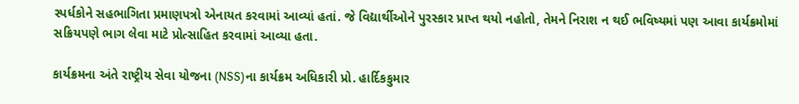સ્પર્ધકોને સહભાગિતા પ્રમાણપત્રો એનાયત કરવામાં આવ્યાં હતાં. જે વિદ્યાર્થીઓને પુરસ્કાર પ્રાપ્ત થયો નહોતો, તેમને નિરાશ ન થઈ ભવિષ્યમાં પણ આવા કાર્યક્રમોમાં સક્રિયપણે ભાગ લેવા માટે પ્રોત્સાહિત કરવામાં આવ્યા હતા.

કાર્યક્રમના અંતે રાષ્ટ્રીય સેવા યોજના (NSS)ના કાર્યક્રમ અધિકારી પ્રો. હાર્દિકકુમાર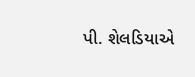પી. શેલડિયાએ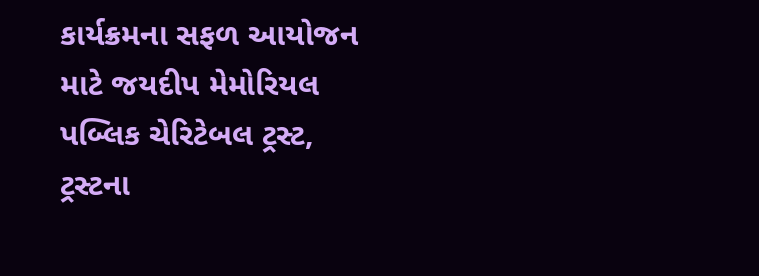કાર્યક્રમના સફળ આયોજન માટે જયદીપ મેમોરિયલ પબ્લિક ચેરિટેબલ ટ્રસ્ટ, ટ્રસ્ટના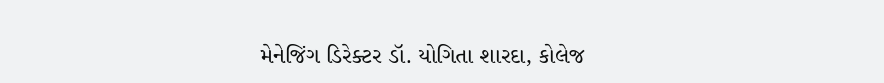મેનેજિંગ ડિરેક્ટર ડૉ. યોગિતા શારદા, કોલેજ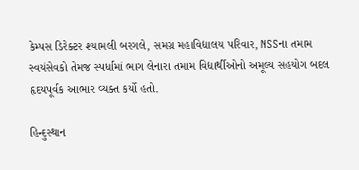કેમ્પસ ડિરેક્ટર શ્યામલી બરગલે, સમગ્ર મહાવિદ્યાલય પરિવાર, NSSના તમામ સ્વયંસેવકો તેમજ સ્પર્ધામાં ભાગ લેનારા તમામ વિદ્યાર્થીઓનો અમૂલ્ય સહયોગ બદલ હૃદયપૂર્વક આભાર વ્યક્ત કર્યો હતો.

હિન્દુસ્થાન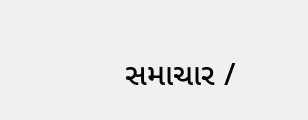સમાચાર /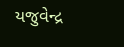યજુવેન્દ્ર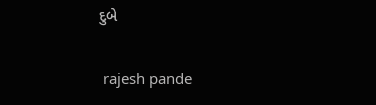દુબે


 rajesh pande